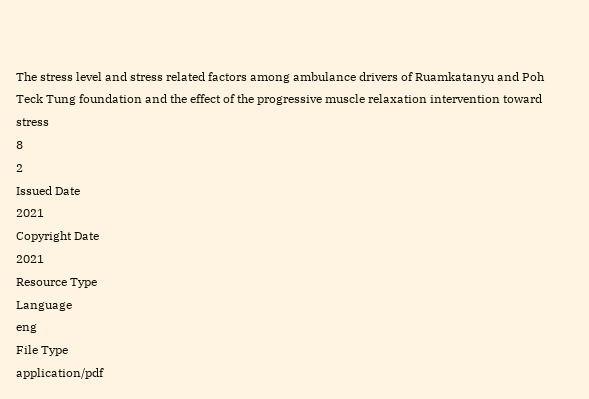The stress level and stress related factors among ambulance drivers of Ruamkatanyu and Poh Teck Tung foundation and the effect of the progressive muscle relaxation intervention toward stress
8
2
Issued Date
2021
Copyright Date
2021
Resource Type
Language
eng
File Type
application/pdf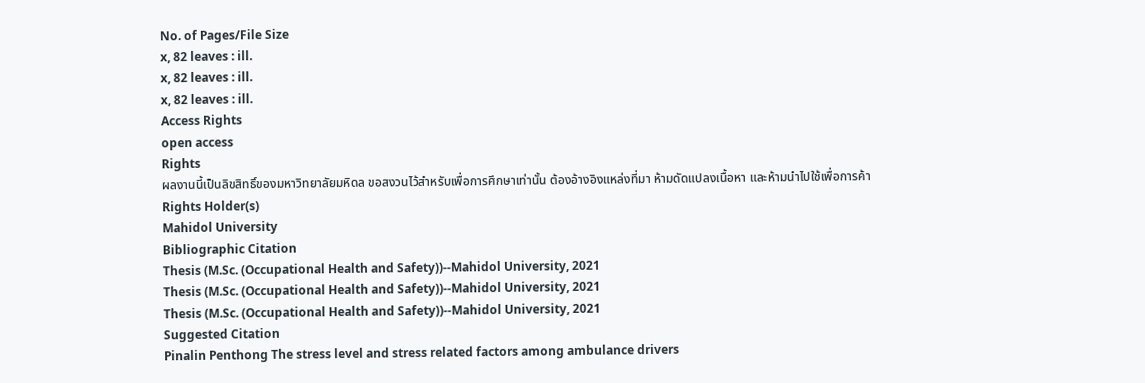No. of Pages/File Size
x, 82 leaves : ill.
x, 82 leaves : ill.
x, 82 leaves : ill.
Access Rights
open access
Rights
ผลงานนี้เป็นลิขสิทธิ์ของมหาวิทยาลัยมหิดล ขอสงวนไว้สำหรับเพื่อการศึกษาเท่านั้น ต้องอ้างอิงแหล่งที่มา ห้ามดัดแปลงเนื้อหา และห้ามนำไปใช้เพื่อการค้า
Rights Holder(s)
Mahidol University
Bibliographic Citation
Thesis (M.Sc. (Occupational Health and Safety))--Mahidol University, 2021
Thesis (M.Sc. (Occupational Health and Safety))--Mahidol University, 2021
Thesis (M.Sc. (Occupational Health and Safety))--Mahidol University, 2021
Suggested Citation
Pinalin Penthong The stress level and stress related factors among ambulance drivers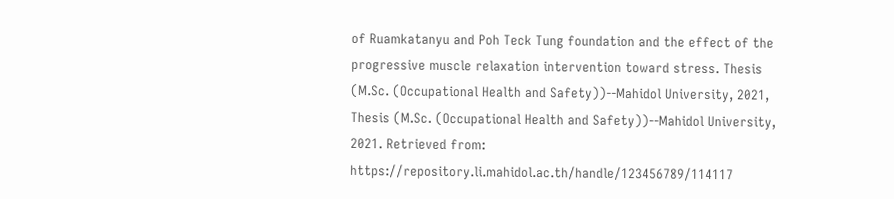of Ruamkatanyu and Poh Teck Tung foundation and the effect of the progressive muscle relaxation intervention toward stress. Thesis (M.Sc. (Occupational Health and Safety))--Mahidol University, 2021, Thesis (M.Sc. (Occupational Health and Safety))--Mahidol University, 2021. Retrieved from: https://repository.li.mahidol.ac.th/handle/123456789/114117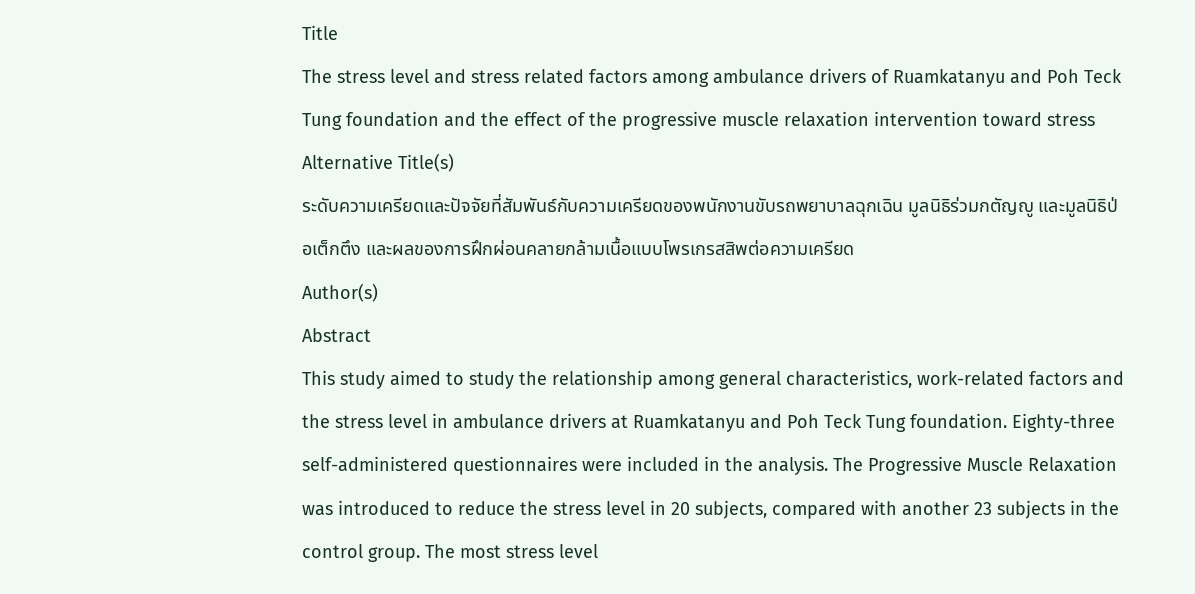Title
The stress level and stress related factors among ambulance drivers of Ruamkatanyu and Poh Teck Tung foundation and the effect of the progressive muscle relaxation intervention toward stress
Alternative Title(s)
ระดับความเครียดและปัจจัยที่สัมพันธ์กับความเครียดของพนักงานขับรถพยาบาลฉุกเฉิน มูลนิธิร่วมกตัญญู และมูลนิธิป่อเต็กตึง และผลของการฝึกผ่อนคลายกล้ามเนื้อแบบโพรเกรสสิพต่อความเครียด
Author(s)
Abstract
This study aimed to study the relationship among general characteristics, work-related factors and the stress level in ambulance drivers at Ruamkatanyu and Poh Teck Tung foundation. Eighty-three self-administered questionnaires were included in the analysis. The Progressive Muscle Relaxation was introduced to reduce the stress level in 20 subjects, compared with another 23 subjects in the control group. The most stress level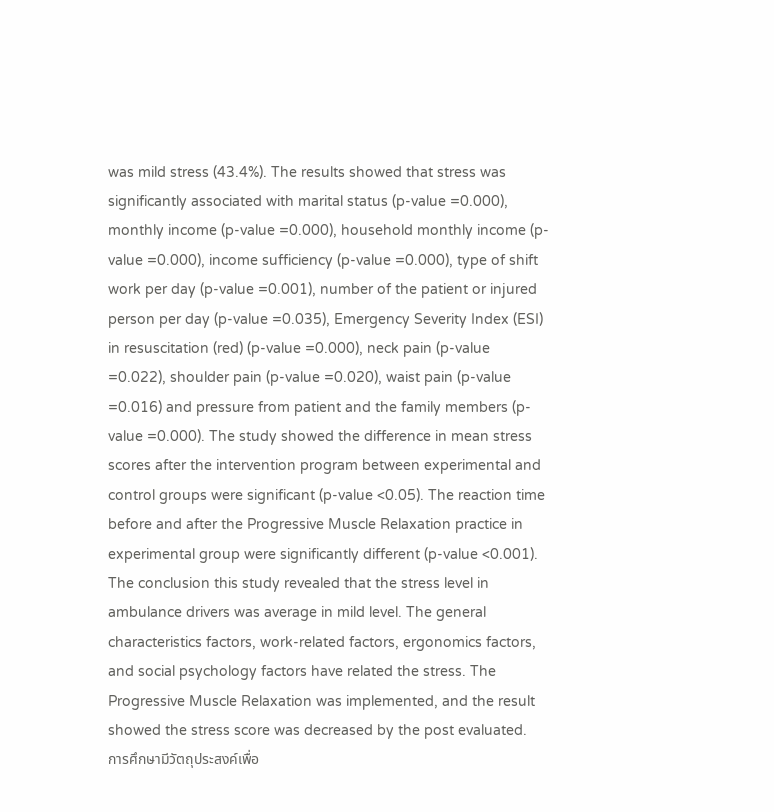was mild stress (43.4%). The results showed that stress was significantly associated with marital status (p-value =0.000), monthly income (p-value =0.000), household monthly income (p-value =0.000), income sufficiency (p-value =0.000), type of shift work per day (p-value =0.001), number of the patient or injured person per day (p-value =0.035), Emergency Severity Index (ESI) in resuscitation (red) (p-value =0.000), neck pain (p-value =0.022), shoulder pain (p-value =0.020), waist pain (p-value =0.016) and pressure from patient and the family members (p-value =0.000). The study showed the difference in mean stress scores after the intervention program between experimental and control groups were significant (p-value <0.05). The reaction time before and after the Progressive Muscle Relaxation practice in experimental group were significantly different (p-value <0.001). The conclusion this study revealed that the stress level in ambulance drivers was average in mild level. The general characteristics factors, work-related factors, ergonomics factors, and social psychology factors have related the stress. The Progressive Muscle Relaxation was implemented, and the result showed the stress score was decreased by the post evaluated.
การศึกษามีวัตถุประสงค์เพื่อ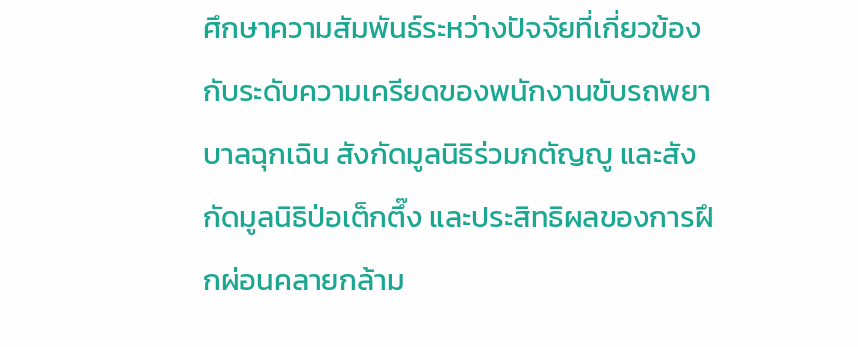ศึกษาความสัมพันธ์ระหว่างปัจจัยที่เกี่ยวข้องกับระดับความเครียดของพนักงานขับรถพยาบาลฉุกเฉิน สังกัดมูลนิธิร่วมกตัญญู และสังกัดมูลนิธิป่อเต็กตึ๊ง และประสิทธิผลของการฝึกผ่อนคลายกล้าม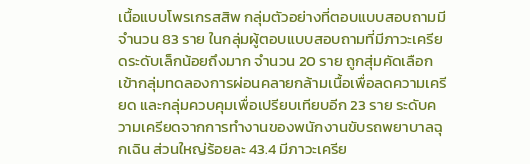เนื้อแบบโพรเกรสสิพ กลุ่มตัวอย่างที่ตอบแบบสอบถามมีจำนวน 83 ราย ในกลุ่มผู้ตอบแบบสอบถามที่มีภาวะเครียดระดับเล็กน้อยถึงมาก จำนวน 20 ราย ถูกสุ่มคัดเลือกเข้ากลุ่มทดลองการผ่อนคลายกล้ามเนื้อเพื่อลดความเครียด และกลุ่มควบคุมเพื่อเปรียบเทียบอีก 23 ราย ระดับความเครียดจากการทำงานของพนักงานขับรถพยาบาลฉุกเฉิน ส่วนใหญ่ร้อยละ 43.4 มีภาวะเครีย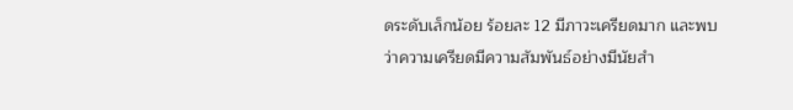ดระดับเล็กน้อย ร้อยละ 12 มีภาวะเครียดมาก และพบว่าความเครียดมีความสัมพันธ์อย่างมีนัยสำ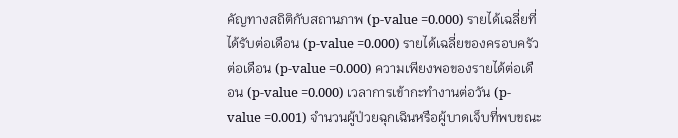คัญทางสถิติกับสถานภาพ (p-value =0.000) รายได้เฉลี่ยที่ได้รับต่อเดือน (p-value =0.000) รายได้เฉลี่ยของครอบครัวต่อเดือน (p-value =0.000) ความเพียงพอของรายได้ต่อเดือน (p-value =0.000) เวลาการเข้ากะทำงานต่อวัน (p-value =0.001) จำนวนผู้ป่วยฉุกเฉินหรือผู้บาดเจ็บที่พบขณะ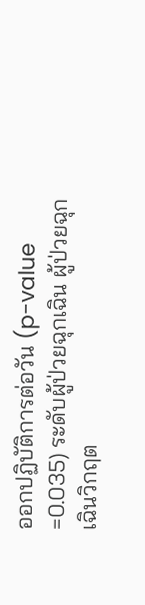ออกปฏิบัติการต่อวัน (p-value =0.035) ระดับผู้ป่วยฉุกเฉิน ผู้ป่วยฉุกเฉินวิกฤต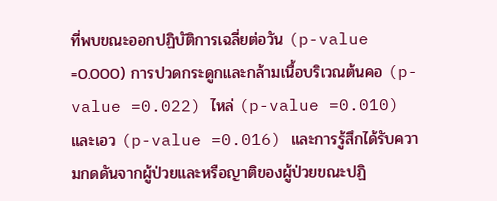ที่พบขณะออกปฏิบัติการเฉลี่ยต่อวัน (p-value =0.000) การปวดกระดูกและกล้ามเนื้อบริเวณต้นคอ (p-value =0.022) ไหล่ (p-value =0.010) และเอว (p-value =0.016) และการรู้สึกได้รับความกดดันจากผู้ป่วยและหรือญาติของผู้ป่วยขณะปฏิ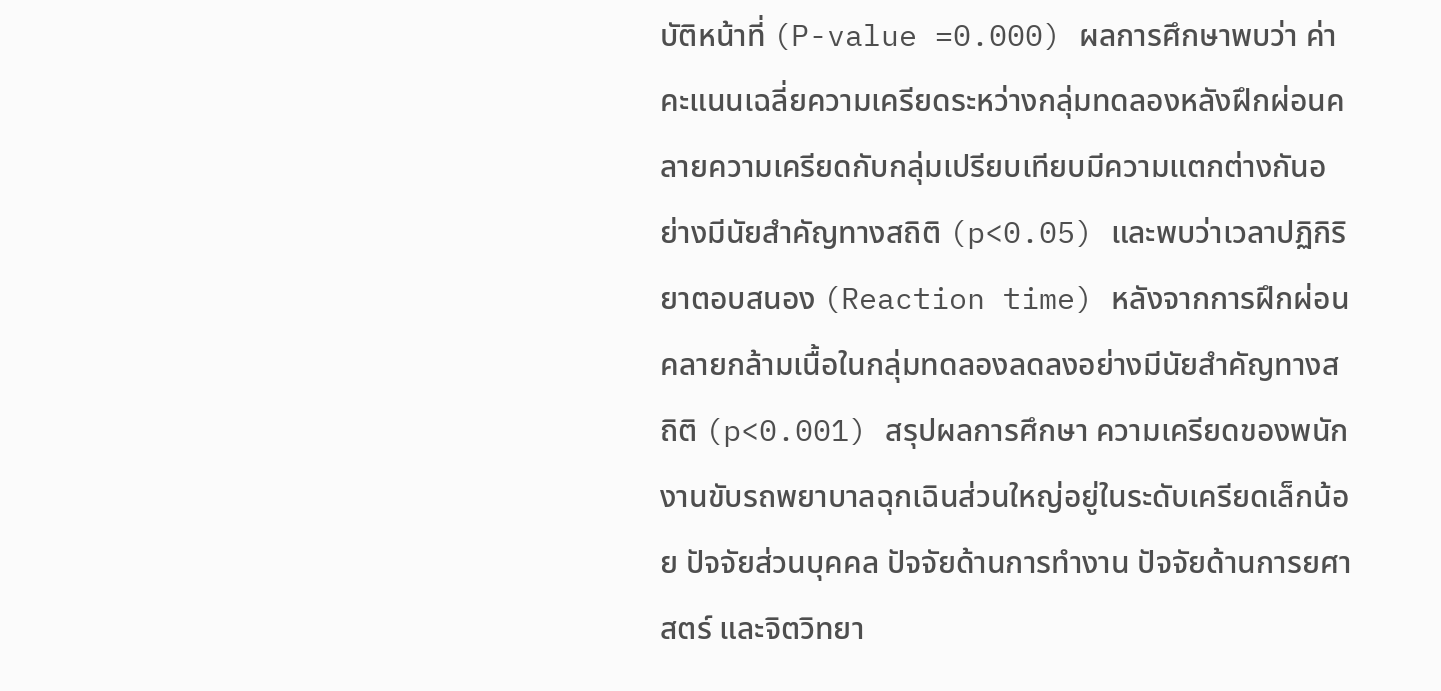บัติหน้าที่ (P-value =0.000) ผลการศึกษาพบว่า ค่าคะแนนเฉลี่ยความเครียดระหว่างกลุ่มทดลองหลังฝึกผ่อนคลายความเครียดกับกลุ่มเปรียบเทียบมีความแตกต่างกันอย่างมีนัยสำคัญทางสถิติ (p<0.05) และพบว่าเวลาปฏิกิริยาตอบสนอง (Reaction time) หลังจากการฝึกผ่อนคลายกล้ามเนื้อในกลุ่มทดลองลดลงอย่างมีนัยสำคัญทางสถิติ (p<0.001) สรุปผลการศึกษา ความเครียดของพนักงานขับรถพยาบาลฉุกเฉินส่วนใหญ่อยู่ในระดับเครียดเล็กน้อย ปัจจัยส่วนบุคคล ปัจจัยด้านการทำงาน ปัจจัยด้านการยศาสตร์ และจิตวิทยา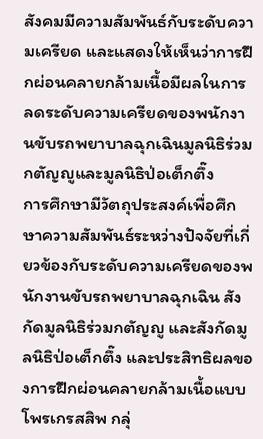สังคมมีความสัมพันธ์กับระดับความเครียด และแสดงให้เห็นว่าการฝึกผ่อนคลายกล้ามเนื้อมีผลในการลดระดับความเครียดของพนักงานขับรถพยาบาลฉุกเฉินมูลนิธิร่วมกตัญญูและมูลนิธิป่อเต็กตึ๊ง
การศึกษามีวัตถุประสงค์เพื่อศึกษาความสัมพันธ์ระหว่างปัจจัยที่เกี่ยวข้องกับระดับความเครียดของพนักงานขับรถพยาบาลฉุกเฉิน สังกัดมูลนิธิร่วมกตัญญู และสังกัดมูลนิธิป่อเต็กตึ๊ง และประสิทธิผลของการฝึกผ่อนคลายกล้ามเนื้อแบบโพรเกรสสิพ กลุ่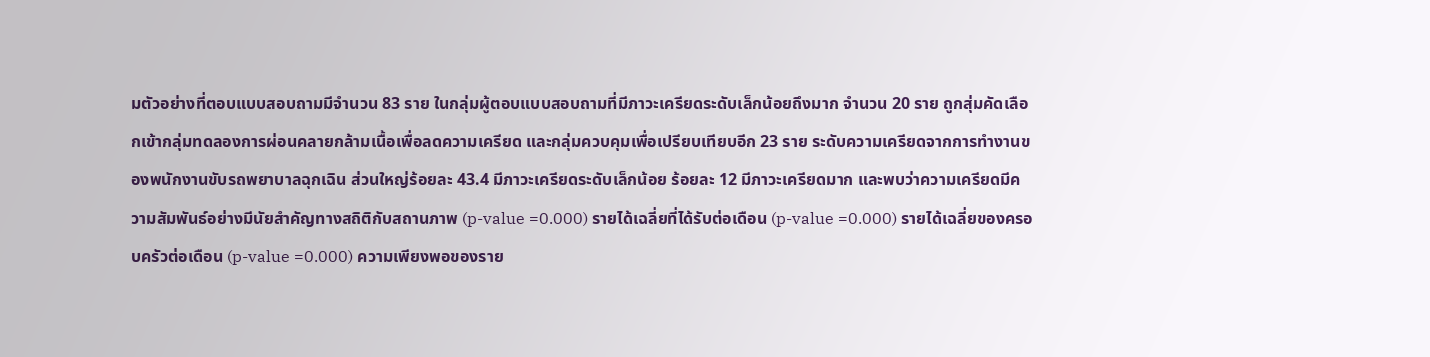มตัวอย่างที่ตอบแบบสอบถามมีจำนวน 83 ราย ในกลุ่มผู้ตอบแบบสอบถามที่มีภาวะเครียดระดับเล็กน้อยถึงมาก จำนวน 20 ราย ถูกสุ่มคัดเลือกเข้ากลุ่มทดลองการผ่อนคลายกล้ามเนื้อเพื่อลดความเครียด และกลุ่มควบคุมเพื่อเปรียบเทียบอีก 23 ราย ระดับความเครียดจากการทำงานของพนักงานขับรถพยาบาลฉุกเฉิน ส่วนใหญ่ร้อยละ 43.4 มีภาวะเครียดระดับเล็กน้อย ร้อยละ 12 มีภาวะเครียดมาก และพบว่าความเครียดมีความสัมพันธ์อย่างมีนัยสำคัญทางสถิติกับสถานภาพ (p-value =0.000) รายได้เฉลี่ยที่ได้รับต่อเดือน (p-value =0.000) รายได้เฉลี่ยของครอบครัวต่อเดือน (p-value =0.000) ความเพียงพอของราย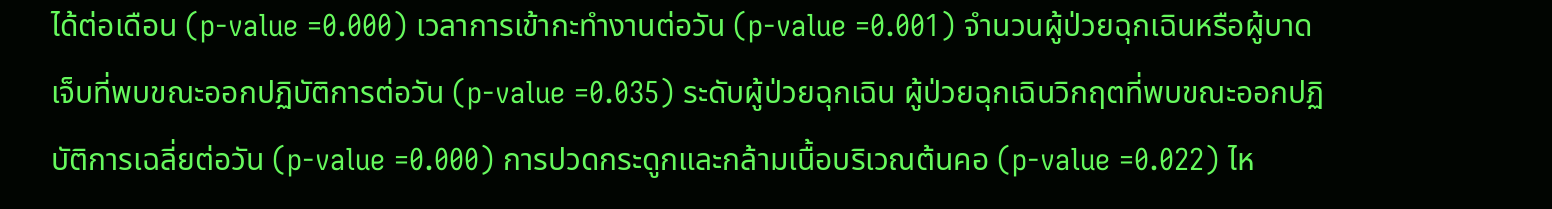ได้ต่อเดือน (p-value =0.000) เวลาการเข้ากะทำงานต่อวัน (p-value =0.001) จำนวนผู้ป่วยฉุกเฉินหรือผู้บาดเจ็บที่พบขณะออกปฏิบัติการต่อวัน (p-value =0.035) ระดับผู้ป่วยฉุกเฉิน ผู้ป่วยฉุกเฉินวิกฤตที่พบขณะออกปฏิบัติการเฉลี่ยต่อวัน (p-value =0.000) การปวดกระดูกและกล้ามเนื้อบริเวณต้นคอ (p-value =0.022) ไห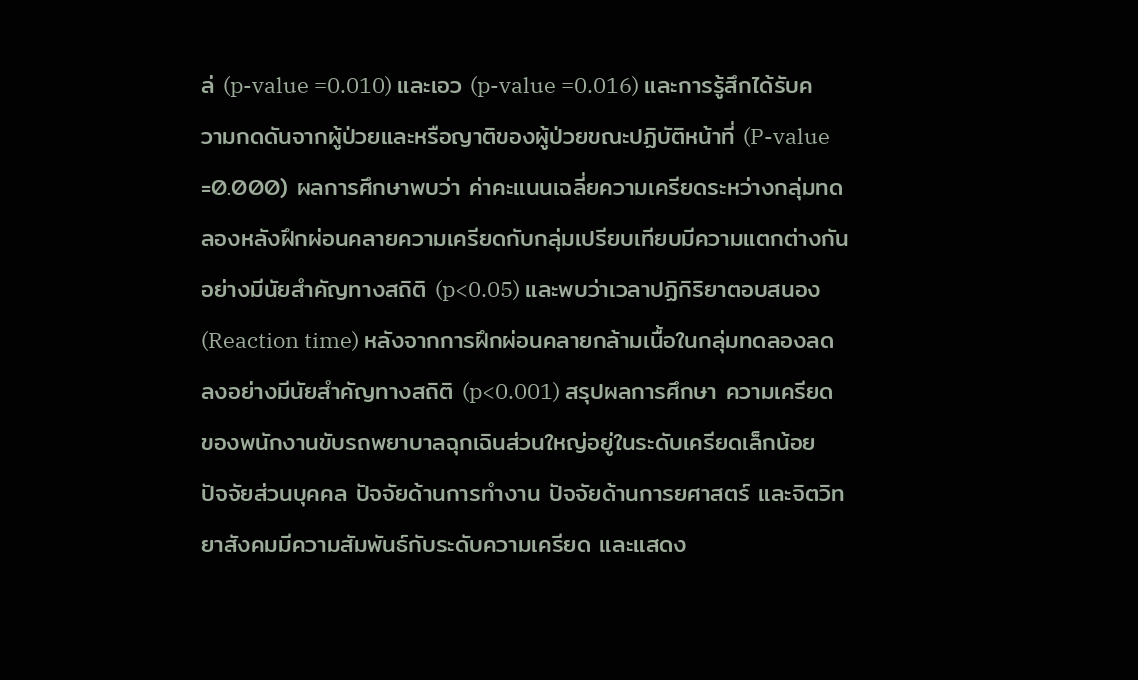ล่ (p-value =0.010) และเอว (p-value =0.016) และการรู้สึกได้รับความกดดันจากผู้ป่วยและหรือญาติของผู้ป่วยขณะปฏิบัติหน้าที่ (P-value =0.000) ผลการศึกษาพบว่า ค่าคะแนนเฉลี่ยความเครียดระหว่างกลุ่มทดลองหลังฝึกผ่อนคลายความเครียดกับกลุ่มเปรียบเทียบมีความแตกต่างกันอย่างมีนัยสำคัญทางสถิติ (p<0.05) และพบว่าเวลาปฏิกิริยาตอบสนอง (Reaction time) หลังจากการฝึกผ่อนคลายกล้ามเนื้อในกลุ่มทดลองลดลงอย่างมีนัยสำคัญทางสถิติ (p<0.001) สรุปผลการศึกษา ความเครียดของพนักงานขับรถพยาบาลฉุกเฉินส่วนใหญ่อยู่ในระดับเครียดเล็กน้อย ปัจจัยส่วนบุคคล ปัจจัยด้านการทำงาน ปัจจัยด้านการยศาสตร์ และจิตวิทยาสังคมมีความสัมพันธ์กับระดับความเครียด และแสดง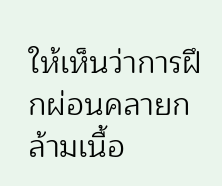ให้เห็นว่าการฝึกผ่อนคลายกล้ามเนื้อ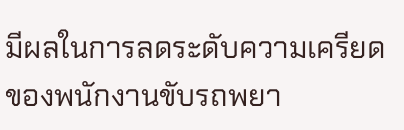มีผลในการลดระดับความเครียดของพนักงานขับรถพยา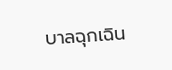บาลฉุกเฉิน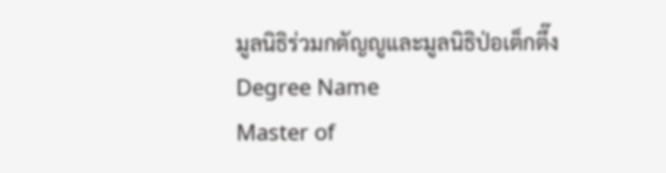มูลนิธิร่วมกตัญญูและมูลนิธิป่อเต็กตึ๊ง
Degree Name
Master of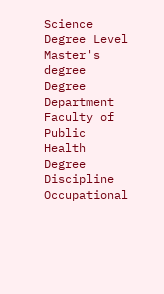Science
Degree Level
Master's degree
Degree Department
Faculty of Public Health
Degree Discipline
Occupational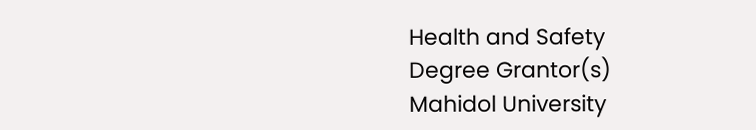Health and Safety
Degree Grantor(s)
Mahidol University